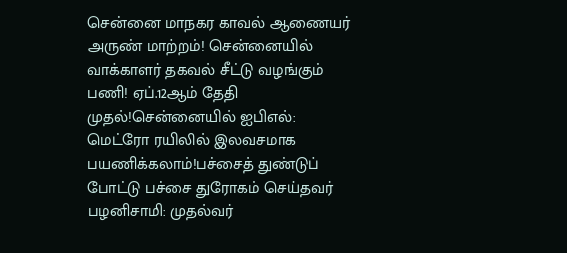சென்னை மாநகர காவல் ஆணையர் அருண் மாற்றம்! சென்னையில் வாக்காளர் தகவல் சீட்டு வழங்கும் பணி! ஏப்.12ஆம் தேதி முதல்!சென்னையில் ஐபிஎல்: மெட்ரோ ரயிலில் இலவசமாக பயணிக்கலாம்!பச்சைத் துண்டுப் போட்டு பச்சை துரோகம் செய்தவர் பழனிசாமி: முதல்வர்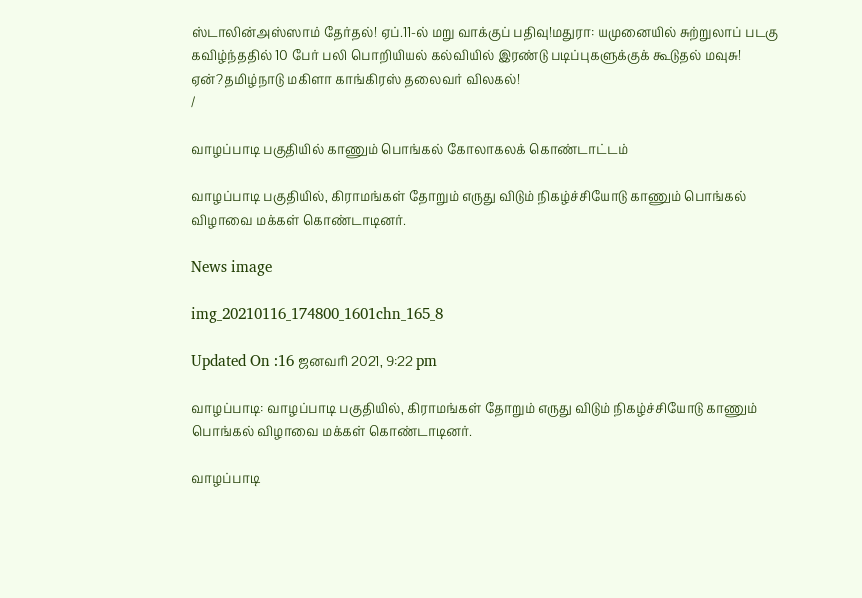ஸ்டாலின்அஸ்ஸாம் தேர்தல்! ஏப்.11-ல் மறு வாக்குப் பதிவு!மதுரா: யமுனையில் சுற்றுலாப் படகு கவிழ்ந்ததில் 10 பேர் பலி பொறியியல் கல்வியில் இரண்டு படிப்புகளுக்குக் கூடுதல் மவுசு! ஏன்?தமிழ்நாடு மகிளா காங்கிரஸ் தலைவர் விலகல்!
/

வாழப்பாடி பகுதியில் காணும் பொங்கல் கோலாகலக் கொண்டாட்டம்

வாழப்பாடி பகுதியில், கிராமங்கள் தோறும் எருது விடும் நிகழ்ச்சியோடு காணும் பொங்கல் விழாவை மக்கள் கொண்டாடினர்.

News image

img_20210116_174800_1601chn_165_8

Updated On :16 ஜனவரி 2021, 9:22 pm

வாழப்பாடி: வாழப்பாடி பகுதியில், கிராமங்கள் தோறும் எருது விடும் நிகழ்ச்சியோடு காணும் பொங்கல் விழாவை மக்கள் கொண்டாடினர்.

வாழப்பாடி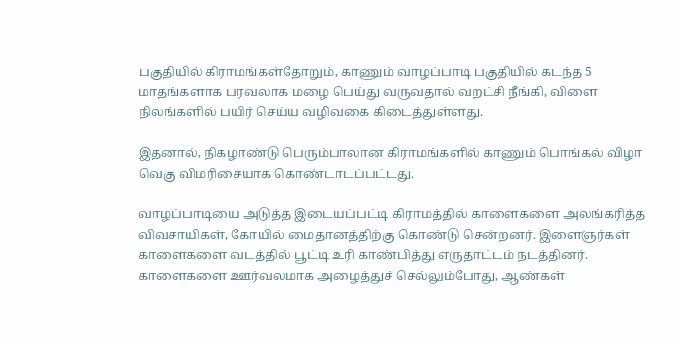பகுதியில் கிராமங்கள்தோறும், காணும் வாழப்பாடி பகுதியில் கடந்த 5 மாதங்களாக பரவலாக மழை பெய்து வருவதால் வறட்சி நீங்கி, விளை நிலங்களில் பயிர் செய்ய வழிவகை கிடைத்துள்ளது.

இதனால், நிகழாண்டு பெரும்பாலான கிராமங்களில் காணும் பொங்கல் விழா வெகு விமரிசையாக கொண்டாடப்பட்டது.

வாழப்பாடியை அடுத்த இடையப்பட்டி கிராமத்தில் காளைகளை அலங்கரித்த விவசாயிகள், கோயில் மைதானத்திற்கு கொண்டு சென்றனர். இளைஞர்கள் காளைகளை வடத்தில் பூட்டி உரி காண்பித்து எருதாட்டம் நடத்தினர். காளைகளை ஊர்வலமாக அழைத்துச் செல்லும்போது, ஆண்கள்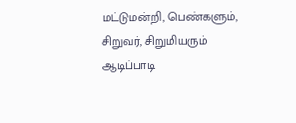மட்டுமன்றி, பெண்களும், சிறுவர், சிறுமியரும் ஆடிப்பாடி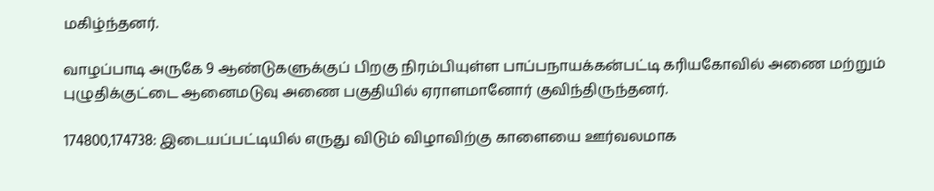மகிழ்ந்தனர்.

வாழப்பாடி அருகே 9 ஆண்டுகளுக்குப் பிறகு நிரம்பியுள்ள பாப்பநாயக்கன்பட்டி கரியகோவில் அணை மற்றும் புழுதிக்குட்டை ஆனைமடுவு அணை பகுதியில் ஏராளமானோர் குவிந்திருந்தனர்.

174800,174738: இடையப்பட்டியில் எருது விடும் விழாவிற்கு காளையை ஊர்வலமாக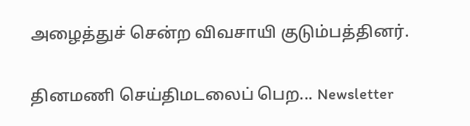அழைத்துச் சென்ற விவசாயி குடும்பத்தினர்.

தினமணி செய்திமடலைப் பெற... Newsletter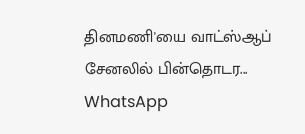தினமணி'யை வாட்ஸ்ஆப் சேனலில் பின்தொடர... WhatsApp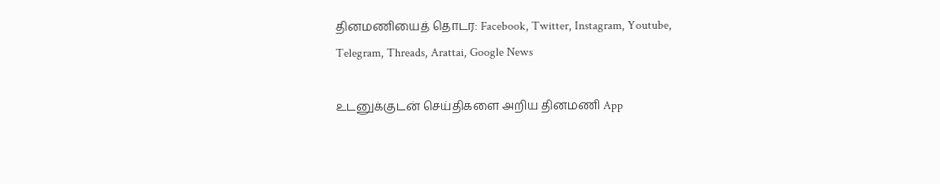தினமணியைத் தொடர: Facebook, Twitter, Instagram, Youtube, Telegram, Threads, Arattai, Google News

உடனுக்குடன் செய்திகளை அறிய தினமணி App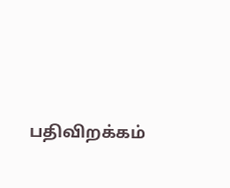பதிவிறக்கம்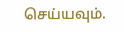செய்யவும்.